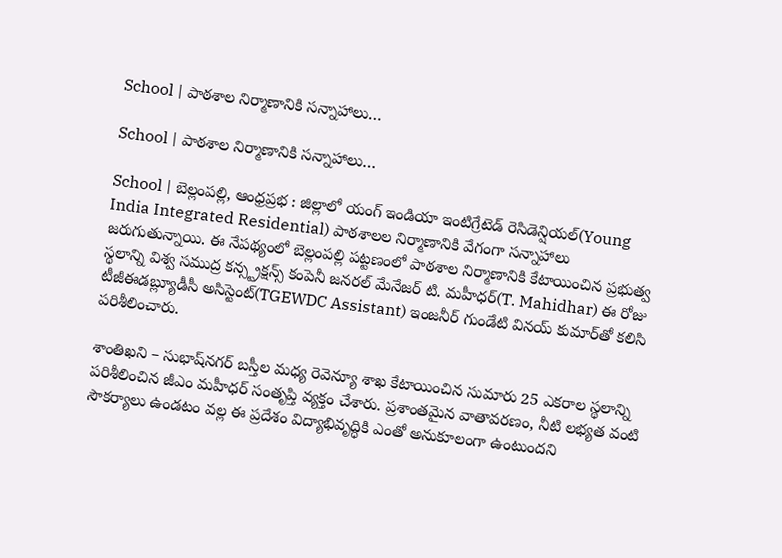School | పాఠ‌శాల నిర్మాణానికి స‌న్నాహాలు…

School | పాఠ‌శాల నిర్మాణానికి స‌న్నాహాలు…

School | బెల్లంపల్లి, ఆంధ్రప్రభ : జిల్లాలో యంగ్ ఇండియా ఇంటిగ్రేటెడ్ రెసిడెన్షియల్(Young India Integrated Residential) పాఠశాలల నిర్మాణానికి వేగంగా సన్నాహాలు జరుగుతున్నాయి. ఈ నేపథ్యంలో బెల్లంపల్లి పట్టణంలో పాఠశాల నిర్మాణానికి కేటాయించిన ప్రభుత్వ స్థలాన్ని విశ్వ సముద్ర కన్స్ట్రక్షన్స్ కంపెనీ జనరల్ మేనేజర్ టి. మహీధర్(T. Mahidhar) ఈ రోజు టీజీఈడబ్ల్యూడీసీ అసిస్టెంట్(TGEWDC Assistant) ఇంజనీర్ గుండేటి వినయ్ కుమార్‌తో కలిసి పరిశీలించారు.

శాంతిఖని – సుభాష్‌నగర్ బస్తీల మధ్య రెవెన్యూ శాఖ కేటాయించిన సుమారు 25 ఎకరాల స్థలాన్ని పరిశీలించిన జీఎం మహీధర్ సంతృప్తి వ్యక్తం చేశారు. ప్రశాంతమైన వాతావరణం, నీటి లభ్యత వంటి సౌకర్యాలు ఉండటం వల్ల ఈ ప్రదేశం విద్యాభివృద్ధికి ఎంతో అనుకూలంగా ఉంటుందని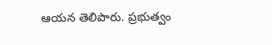ఆయన తెలిపారు. ప్రభుత్వం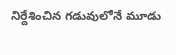నిర్దేశించిన గడువులోనే మూడు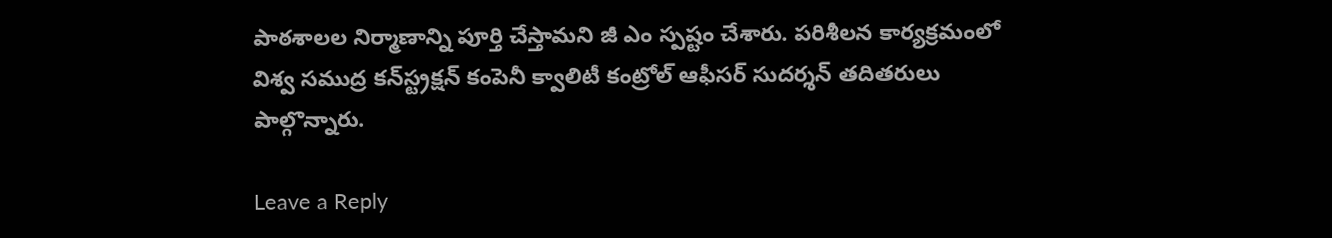పాఠశాలల నిర్మాణాన్ని పూర్తి చేస్తామని జీ ఎం స్పష్టం చేశారు. పరిశీలన కార్యక్రమంలో విశ్వ సముద్ర కన్‍స్ట్రక్షన్ కంపెనీ క్వాలిటీ కంట్రోల్ ఆఫీసర్ సుదర్శన్ తదితరులు పాల్గొన్నారు.

Leave a Reply